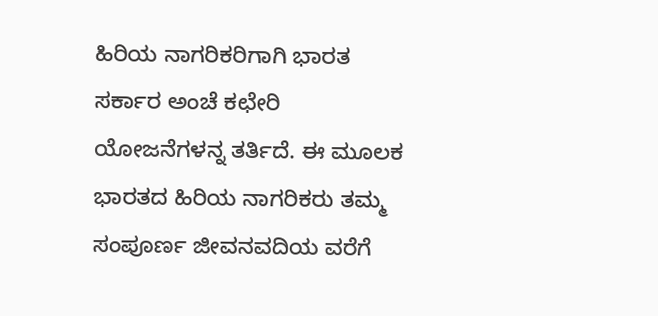ಹಿರಿಯ ನಾಗರಿಕರಿಗಾಗಿ ಭಾರತ ಸರ್ಕಾರ ಅಂಚೆ ಕಛೇರಿ ಯೋಜನೆಗಳನ್ನ ತರ್ತಿದೆ. ಈ ಮೂಲಕ ಭಾರತದ ಹಿರಿಯ ನಾಗರಿಕರು ತಮ್ಮ ಸಂಪೂರ್ಣ ಜೀವನವದಿಯ ವರೆಗೆ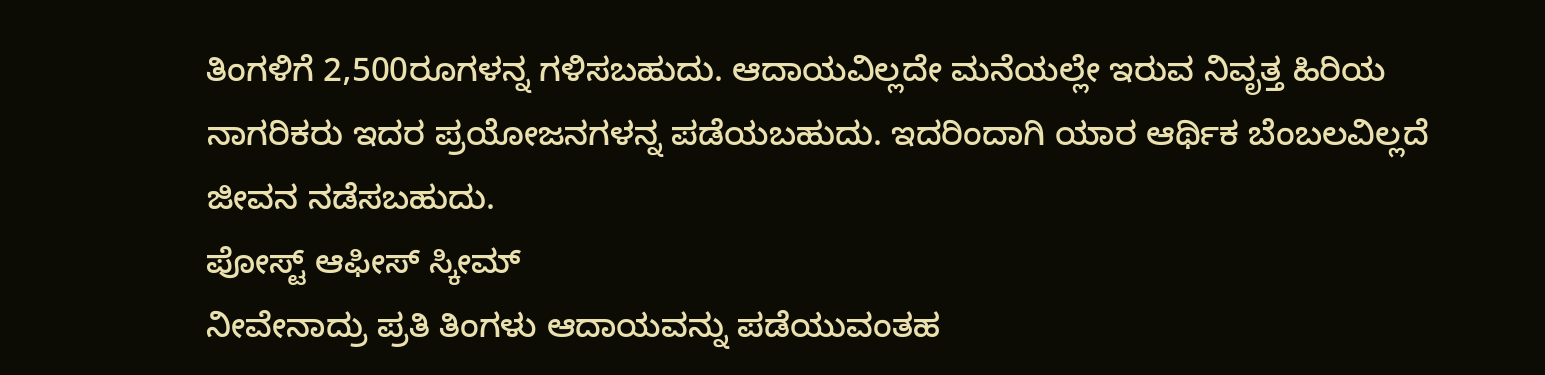ತಿಂಗಳಿಗೆ 2,500ರೂಗಳನ್ನ ಗಳಿಸಬಹುದು. ಆದಾಯವಿಲ್ಲದೇ ಮನೆಯಲ್ಲೇ ಇರುವ ನಿವೃತ್ತ ಹಿರಿಯ ನಾಗರಿಕರು ಇದರ ಪ್ರಯೋಜನಗಳನ್ನ ಪಡೆಯಬಹುದು. ಇದರಿಂದಾಗಿ ಯಾರ ಆರ್ಥಿಕ ಬೆಂಬಲವಿಲ್ಲದೆ ಜೀವನ ನಡೆಸಬಹುದು.
ಪೋಸ್ಟ್ ಆಫೀಸ್ ಸ್ಕೀಮ್
ನೀವೇನಾದ್ರು ಪ್ರತಿ ತಿಂಗಳು ಆದಾಯವನ್ನು ಪಡೆಯುವಂತಹ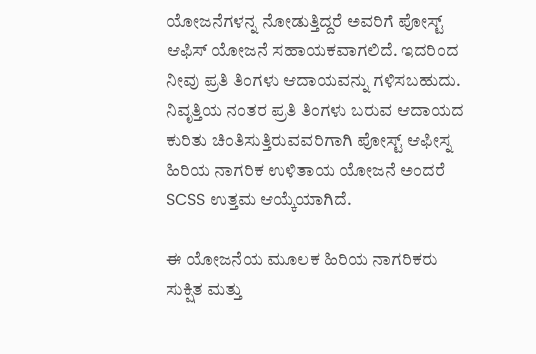ಯೋಜನೆಗಳನ್ನ ನೋಡುತ್ತಿದ್ದರೆ ಅವರಿಗೆ ಪೋಸ್ಟ್ ಆಫಿಸ್ ಯೋಜನೆ ಸಹಾಯಕವಾಗಲಿದೆ. ಇದರಿಂದ ನೀವು ಪ್ರತಿ ತಿಂಗಳು ಆದಾಯವನ್ನು ಗಳಿಸಬಹುದು. ನಿವೃತ್ತಿಯ ನಂತರ ಪ್ರತಿ ತಿಂಗಳು ಬರುವ ಆದಾಯದ ಕುರಿತು ಚಿಂತಿಸುತ್ತಿರುವವರಿಗಾಗಿ ಪೋಸ್ಟ್ ಆಫೀಸ್ನ ಹಿರಿಯ ನಾಗರಿಕ ಉಳಿತಾಯ ಯೋಜನೆ ಅಂದರೆ SCSS ಉತ್ತಮ ಆಯ್ಕೆಯಾಗಿದೆ.

ಈ ಯೋಜನೆಯ ಮೂಲಕ ಹಿರಿಯ ನಾಗರಿಕರು ಸುಕ್ಷಿತ ಮತ್ತು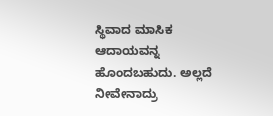ಸ್ಥಿವಾದ ಮಾಸಿಕ ಆದಾಯವನ್ನ ಹೊಂದಬಹುದು. ಅಲ್ಲದೆ ನೀವೇನಾದ್ರು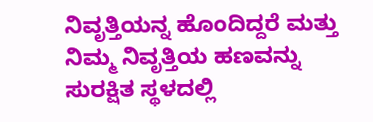ನಿವೃತ್ತಿಯನ್ನ ಹೊಂದಿದ್ದರೆ ಮತ್ತು ನಿಮ್ಮ ನಿವೃತ್ತಿಯ ಹಣವನ್ನು ಸುರಕ್ಷಿತ ಸ್ಥಳದಲ್ಲಿ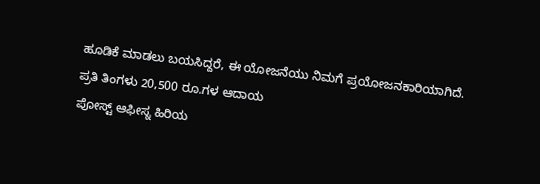ಹೂಡಿಕೆ ಮಾಡಲು ಬಯಸಿದ್ದರೆ, ಈ ಯೋಜನೆಯು ನಿಮಗೆ ಪ್ರಯೋಜನಕಾರಿಯಾಗಿದೆ.
ಪ್ರತಿ ತಿಂಗಳು 20,500 ರೂ.ಗಳ ಆದಾಯ
ಪೋಸ್ಟ್ ಆಫೀಸ್ನ ಹಿರಿಯ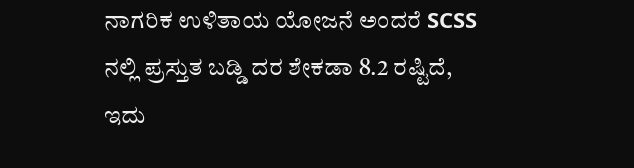ನಾಗರಿಕ ಉಳಿತಾಯ ಯೋಜನೆ ಅಂದರೆ SCSS ನಲ್ಲಿ ಪ್ರಸ್ತುತ ಬಡ್ಡಿ ದರ ಶೇಕಡಾ 8.2 ರಷ್ಟಿದೆ, ಇದು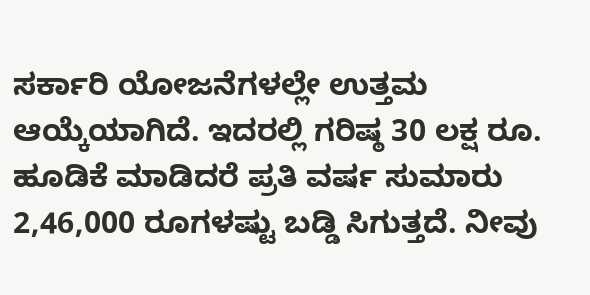ಸರ್ಕಾರಿ ಯೋಜನೆಗಳಲ್ಲೇ ಉತ್ತಮ ಆಯ್ಕೆಯಾಗಿದೆ. ಇದರಲ್ಲಿ ಗರಿಷ್ಠ 30 ಲಕ್ಷ ರೂ. ಹೂಡಿಕೆ ಮಾಡಿದರೆ ಪ್ರತಿ ವರ್ಷ ಸುಮಾರು 2,46,000 ರೂಗಳಷ್ಟು ಬಡ್ಡಿ ಸಿಗುತ್ತದೆ. ನೀವು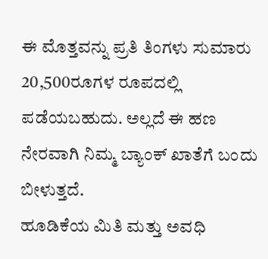ಈ ಮೊತ್ತವನ್ನು ಪ್ರತಿ ತಿಂಗಳು ಸುಮಾರು 20,500ರೂಗಳ ರೂಪದಲ್ಲಿ ಪಡೆಯಬಹುದು. ಅಲ್ಲದೆ ಈ ಹಣ ನೇರವಾಗಿ ನಿಮ್ಮ ಬ್ಯಾಂಕ್ ಖಾತೆಗೆ ಬಂದು ಬೀಳುತ್ತದೆ.
ಹೂಡಿಕೆಯ ಮಿತಿ ಮತ್ತು ಅವಧಿ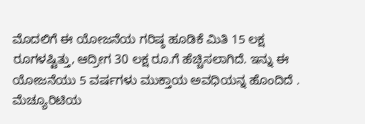ಮೊದಲಿಗೆ ಈ ಯೋಜನೆಯ ಗರಿಷ್ಠ ಹೂಡಿಕೆ ಮಿತಿ 15 ಲಕ್ಷ ರೂಗಳಷ್ಟಿತ್ತು, ಆದ್ರೀಗ 30 ಲಕ್ಷ ರೂ.ಗೆ ಹೆಚ್ಚಿಸಲಾಗಿದೆ. ಇನ್ನು ಈ ಯೋಜನೆಯು 5 ವರ್ಷಗಳು ಮುಕ್ತಾಯ ಅವಧಿಯನ್ನ ಹೊಂದಿದೆ . ಮೆಚ್ಯೂರಿಟಿಯ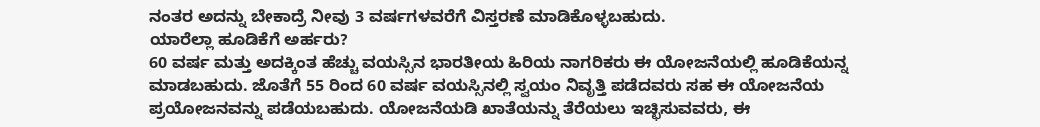ನಂತರ ಅದನ್ನು ಬೇಕಾದ್ರೆ ನೀವು 3 ವರ್ಷಗಳವರೆಗೆ ವಿಸ್ತರಣೆ ಮಾಡಿಕೊಳ್ಳಬಹುದು.
ಯಾರೆಲ್ಲಾ ಹೂಡಿಕೆಗೆ ಅರ್ಹರು?
60 ವರ್ಷ ಮತ್ತು ಅದಕ್ಕಿಂತ ಹೆಚ್ಚು ವಯಸ್ಸಿನ ಭಾರತೀಯ ಹಿರಿಯ ನಾಗರಿಕರು ಈ ಯೋಜನೆಯಲ್ಲಿ ಹೂಡಿಕೆಯನ್ನ ಮಾಡಬಹುದು. ಜೊತೆಗೆ 55 ರಿಂದ 60 ವರ್ಷ ವಯಸ್ಸಿನಲ್ಲಿ ಸ್ವಯಂ ನಿವೃತ್ತಿ ಪಡೆದವರು ಸಹ ಈ ಯೋಜನೆಯ ಪ್ರಯೋಜನವನ್ನು ಪಡೆಯಬಹುದು. ಯೋಜನೆಯಡಿ ಖಾತೆಯನ್ನು ತೆರೆಯಲು ಇಚ್ಛಿಸುವವರು, ಈ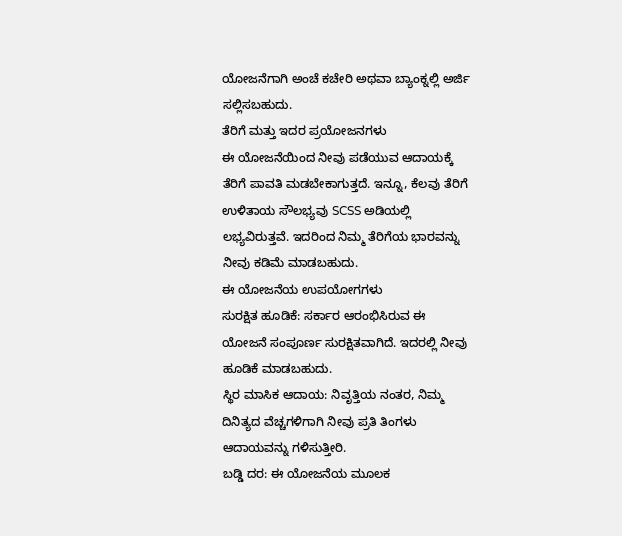ಯೋಜನೆಗಾಗಿ ಅಂಚೆ ಕಚೇರಿ ಅಥವಾ ಬ್ಯಾಂಕ್ನಲ್ಲಿ ಅರ್ಜಿ ಸಲ್ಲಿಸಬಹುದು.
ತೆರಿಗೆ ಮತ್ತು ಇದರ ಪ್ರಯೋಜನಗಳು
ಈ ಯೋಜನೆಯಿಂದ ನೀವು ಪಡೆಯುವ ಆದಾಯಕ್ಕೆ ತೆರಿಗೆ ಪಾವತಿ ಮಡಬೇಕಾಗುತ್ತದೆ. ಇನ್ನೂ, ಕೆಲವು ತೆರಿಗೆ ಉಳಿತಾಯ ಸೌಲಭ್ಯವು SCSS ಅಡಿಯಲ್ಲಿ ಲಭ್ಯವಿರುತ್ತವೆ. ಇದರಿಂದ ನಿಮ್ಮ ತೆರಿಗೆಯ ಭಾರವನ್ನು ನೀವು ಕಡಿಮೆ ಮಾಡಬಹುದು.
ಈ ಯೋಜನೆಯ ಉಪಯೋಗಗಳು
ಸುರಕ್ಷಿತ ಹೂಡಿಕೆ: ಸರ್ಕಾರ ಆರಂಭಿಸಿರುವ ಈ ಯೋಜನೆ ಸಂಪೂರ್ಣ ಸುರಕ್ಷಿತವಾಗಿದೆ. ಇದರಲ್ಲಿ ನೀವು ಹೂಡಿಕೆ ಮಾಡಬಹುದು.
ಸ್ಥಿರ ಮಾಸಿಕ ಆದಾಯ: ನಿವೃತ್ತಿಯ ನಂತರ, ನಿಮ್ಮ ದಿನಿತ್ಯದ ವೆಚ್ಚಗಳಿಗಾಗಿ ನೀವು ಪ್ರತಿ ತಿಂಗಳು ಆದಾಯವನ್ನು ಗಳಿಸುತ್ತೀರಿ.
ಬಡ್ಡಿ ದರ: ಈ ಯೋಜನೆಯ ಮೂಲಕ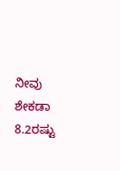ನೀವು ಶೇಕಡಾ 8.2ರಷ್ಟು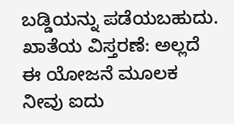ಬಡ್ಡಿಯನ್ನು ಪಡೆಯಬಹುದು.
ಖಾತೆಯ ವಿಸ್ತರಣೆ: ಅಲ್ಲದೆ ಈ ಯೋಜನೆ ಮೂಲಕ ನೀವು ಐದು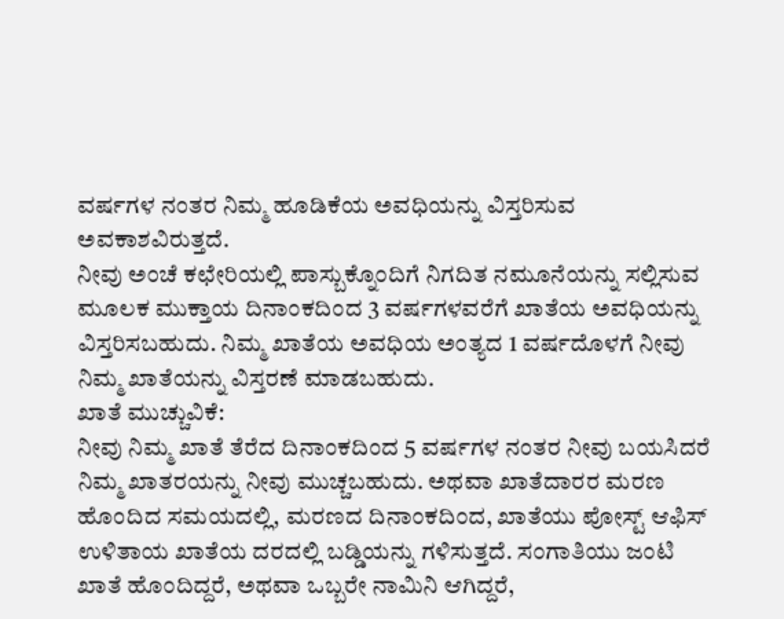ವರ್ಷಗಳ ನಂತರ ನಿಮ್ಮ ಹೂಡಿಕೆಯ ಅವಧಿಯನ್ನು ವಿಸ್ತರಿಸುವ ಅವಕಾಶವಿರುತ್ತದೆ.
ನೀವು ಅಂಚೆ ಕಛೇರಿಯಲ್ಲಿ ಪಾಸ್ಬುಕ್ನೊಂದಿಗೆ ನಿಗದಿತ ನಮೂನೆಯನ್ನು ಸಲ್ಲಿಸುವ ಮೂಲಕ ಮುಕ್ತಾಯ ದಿನಾಂಕದಿಂದ 3 ವರ್ಷಗಳವರೆಗೆ ಖಾತೆಯ ಅವಧಿಯನ್ನು ವಿಸ್ತರಿಸಬಹುದು. ನಿಮ್ಮ ಖಾತೆಯ ಅವಧಿಯ ಅಂತ್ಯದ 1 ವರ್ಷದೊಳಗೆ ನೀವು ನಿಮ್ಮ ಖಾತೆಯನ್ನು ವಿಸ್ತರಣೆ ಮಾಡಬಹುದು.
ಖಾತೆ ಮುಚ್ಚುವಿಕೆ:
ನೀವು ನಿಮ್ಮ ಖಾತೆ ತೆರೆದ ದಿನಾಂಕದಿಂದ 5 ವರ್ಷಗಳ ನಂತರ ನೀವು ಬಯಸಿದರೆ ನಿಮ್ಮ ಖಾತರಯನ್ನು ನೀವು ಮುಚ್ಚಬಹುದು. ಅಥವಾ ಖಾತೆದಾರರ ಮರಣ ಹೊಂದಿದ ಸಮಯದಲ್ಲಿ, ಮರಣದ ದಿನಾಂಕದಿಂದ, ಖಾತೆಯು ಪೋಸ್ಟ್ ಆಫಿಸ್ ಉಳಿತಾಯ ಖಾತೆಯ ದರದಲ್ಲಿ ಬಡ್ಡಿಯನ್ನು ಗಳಿಸುತ್ತದೆ. ಸಂಗಾತಿಯು ಜಂಟಿ ಖಾತೆ ಹೊಂದಿದ್ದರೆ, ಅಥವಾ ಒಬ್ಬರೇ ನಾಮಿನಿ ಆಗಿದ್ದರೆ,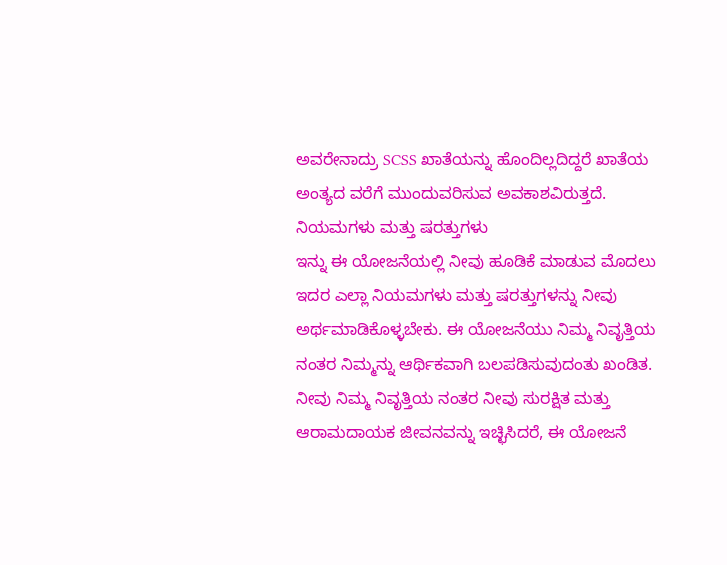ಅವರೇನಾದ್ರು SCSS ಖಾತೆಯನ್ನು ಹೊಂದಿಲ್ಲದಿದ್ದರೆ ಖಾತೆಯ ಅಂತ್ಯದ ವರೆಗೆ ಮುಂದುವರಿಸುವ ಅವಕಾಶವಿರುತ್ತದೆ.
ನಿಯಮಗಳು ಮತ್ತು ಷರತ್ತುಗಳು
ಇನ್ನು ಈ ಯೋಜನೆಯಲ್ಲಿ ನೀವು ಹೂಡಿಕೆ ಮಾಡುವ ಮೊದಲು ಇದರ ಎಲ್ಲಾ ನಿಯಮಗಳು ಮತ್ತು ಷರತ್ತುಗಳನ್ನು ನೀವು ಅರ್ಥಮಾಡಿಕೊಳ್ಳಬೇಕು. ಈ ಯೋಜನೆಯು ನಿಮ್ಮ ನಿವೃತ್ತಿಯ ನಂತರ ನಿಮ್ಮನ್ನು ಆರ್ಥಿಕವಾಗಿ ಬಲಪಡಿಸುವುದಂತು ಖಂಡಿತ. ನೀವು ನಿಮ್ಮ ನಿವೃತ್ತಿಯ ನಂತರ ನೀವು ಸುರಕ್ಷಿತ ಮತ್ತು ಆರಾಮದಾಯಕ ಜೀವನವನ್ನು ಇಚ್ಛಿಸಿದರೆ, ಈ ಯೋಜನೆ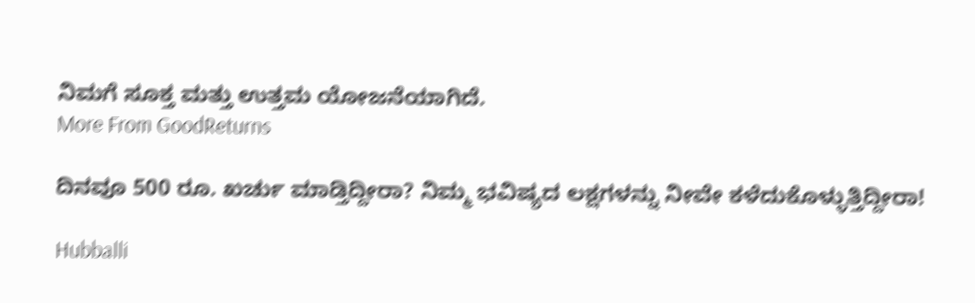ನಿಮಗೆ ಸೂಕ್ತ ಮತ್ತು ಉತ್ತಮ ಯೋಜನೆಯಾಗಿದೆ.
More From GoodReturns

ದಿನವೂ 500 ರೂ. ಖರ್ಚು ಮಾಡ್ತಿದ್ದೀರಾ? ನಿಮ್ಮ ಭವಿಷ್ಯದ ಲಕ್ಷಗಳನ್ನು ನೀವೇ ಕಳೆದುಕೊಳ್ಳುತ್ತಿದ್ದೀರಾ!

Hubballi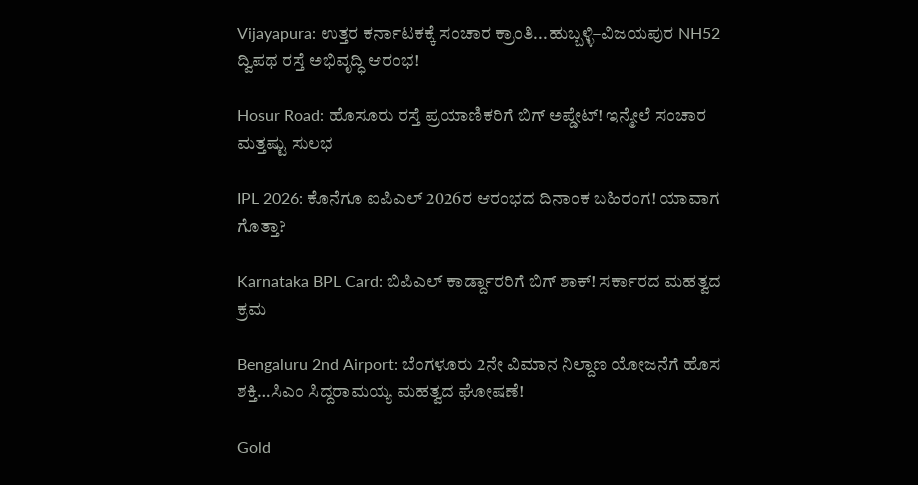Vijayapura: ಉತ್ತರ ಕರ್ನಾಟಕಕ್ಕೆ ಸಂಚಾರ ಕ್ರಾಂತಿ...ಹುಬ್ಬಳ್ಳಿ–ವಿಜಯಪುರ NH52 ದ್ವಿಪಥ ರಸ್ತೆ ಅಭಿವೃದ್ಧಿ ಆರಂಭ!

Hosur Road: ಹೊಸೂರು ರಸ್ತೆ ಪ್ರಯಾಣಿಕರಿಗೆ ಬಿಗ್ ಅಪ್ಡೇಟ್! ಇನ್ಮೇಲೆ ಸಂಚಾರ ಮತ್ತಷ್ಟು ಸುಲಭ

IPL 2026: ಕೊನೆಗೂ ಐಪಿಎಲ್ 2026ರ ಆರಂಭದ ದಿನಾಂಕ ಬಹಿರಂಗ! ಯಾವಾಗ ಗೊತ್ತಾ?

Karnataka BPL Card: ಬಿಪಿಎಲ್ ಕಾರ್ಡ್ದಾರರಿಗೆ ಬಿಗ್ ಶಾಕ್! ಸರ್ಕಾರದ ಮಹತ್ವದ ಕ್ರಮ

Bengaluru 2nd Airport: ಬೆಂಗಳೂರು 2ನೇ ವಿಮಾನ ನಿಲ್ದಾಣ ಯೋಜನೆಗೆ ಹೊಸ ಶಕ್ತಿ…ಸಿಎಂ ಸಿದ್ದರಾಮಯ್ಯ ಮಹತ್ವದ ಘೋಷಣೆ!

Gold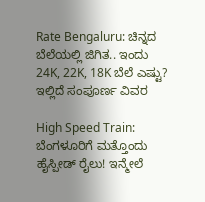Rate Bengaluru: ಚಿನ್ನದ ಬೆಲೆಯಲ್ಲಿ ಜಿಗಿತ.. ಇಂದು 24K, 22K, 18K ಬೆಲೆ ಎಷ್ಟು? ಇಲ್ಲಿದೆ ಸಂಪೂರ್ಣ ವಿವರ

High Speed Train: ಬೆಂಗಳೂರಿಗೆ ಮತ್ತೊಂದು ಹೈಸ್ಪೀಡ್ ರೈಲು! ಇನ್ಮೇಲೆ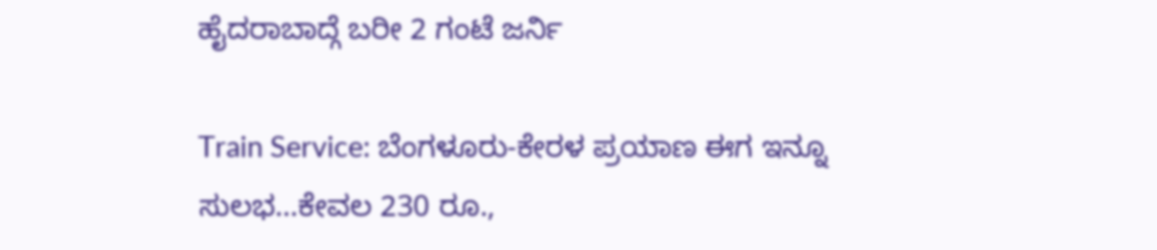ಹೈದರಾಬಾದ್ಗೆ ಬರೀ 2 ಗಂಟೆ ಜರ್ನಿ

Train Service: ಬೆಂಗಳೂರು-ಕೇರಳ ಪ್ರಯಾಣ ಈಗ ಇನ್ನೂ ಸುಲಭ…ಕೇವಲ 230 ರೂ.,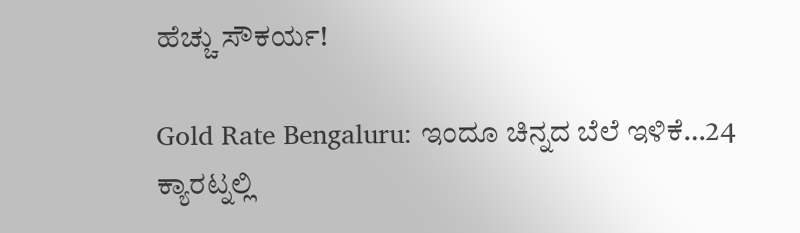ಹೆಚ್ಚು ಸೌಕರ್ಯ!

Gold Rate Bengaluru: ಇಂದೂ ಚಿನ್ನದ ಬೆಲೆ ಇಳಿಕೆ…24 ಕ್ಯಾರಟ್ನಲ್ಲಿ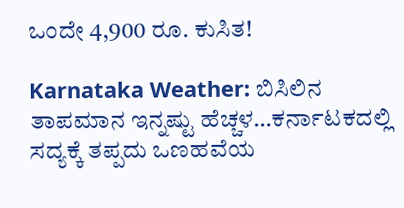ಒಂದೇ 4,900 ರೂ. ಕುಸಿತ!

Karnataka Weather: ಬಿಸಿಲಿನ ತಾಪಮಾನ ಇನ್ನಷ್ಟು ಹೆಚ್ಚಳ…ಕರ್ನಾಟಕದಲ್ಲಿ ಸದ್ಯಕ್ಕೆ ತಪ್ಪದು ಒಣಹವೆಯ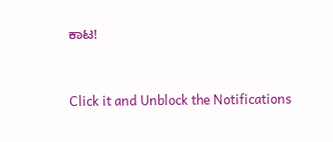ಕಾಟ!



Click it and Unblock the Notifications